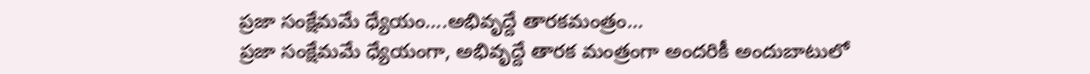ప్రజా సంక్షేమమే ధ్యేయం….అభివృద్దే తారకమంత్రం…
ప్రజా సంక్షేమమే ధ్యేయంగా, అభివృద్దే తారక మంత్రంగా అందరికీ అందుబాటులో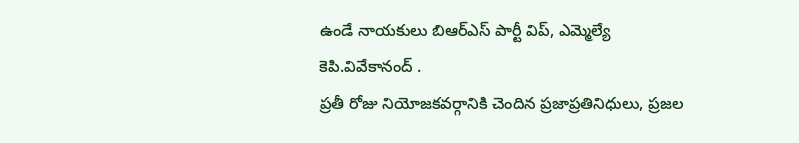ఉండే నాయకులు బిఆర్ఎస్ పార్టీ విప్, ఎమ్మెల్యే కెపి.వివేకానంద్ .
ప్రతీ రోజు నియోజకవర్గానికి చెందిన ప్రజాప్రతినిధులు, ప్రజల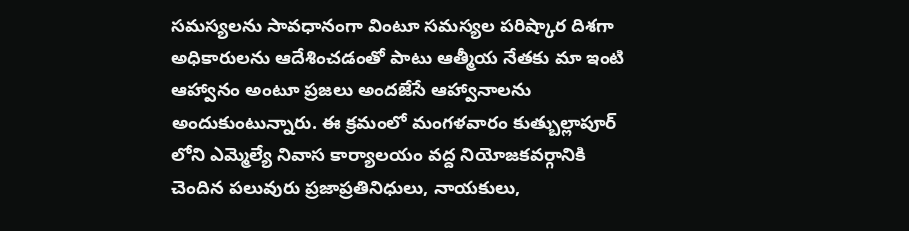సమస్యలను సావధానంగా వింటూ సమస్యల పరిష్కార దిశగా అధికారులను ఆదేశించడంతో పాటు ఆత్మీయ నేతకు మా ఇంటి ఆహ్వానం అంటూ ప్రజలు అందజేసే ఆహ్వానాలను అందుకుంటున్నారు. ఈ క్రమంలో మంగళవారం కుత్బుల్లాపూర్ లోని ఎమ్మెల్యే నివాస కార్యాలయం వద్ద నియోజకవర్గానికి చెందిన పలువురు ప్రజాప్రతినిధులు, నాయకులు,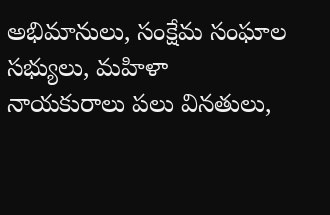అభిమానులు, సంక్షేమ సంఘాల సభ్యులు, మహిళా నాయకురాలు పలు వినతులు,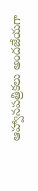ఆహ్వానపత్రికలు అందజేయగా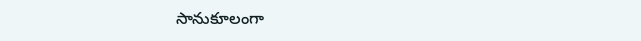సానుకూలంగా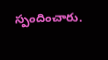స్పందించారు.